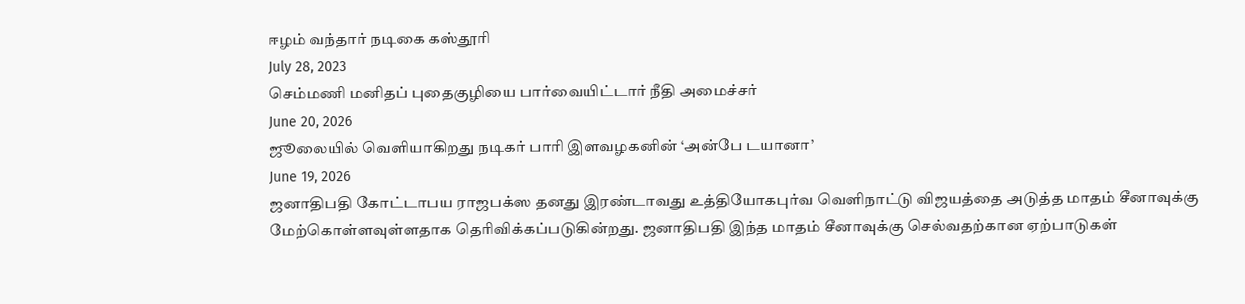ஈழம் வந்தார் நடிகை கஸ்தூரி
July 28, 2023
செம்மணி மனிதப் புதைகுழியை பார்வையிட்டார் நீதி அமைச்சர்
June 20, 2026
ஜூலையில் வெளியாகிறது நடிகர் பாரி இளவழகனின் ‘அன்பே டயானா’
June 19, 2026
ஜனாதிபதி கோட்டாபய ராஜபக்ஸ தனது இரண்டாவது உத்தியோகபுர்வ வெளிநாட்டு விஜயத்தை அடுத்த மாதம் சீனாவுக்கு மேற்கொள்ளவுள்ளதாக தெரிவிக்கப்படுகின்றது. ஜனாதிபதி இந்த மாதம் சீனாவுக்கு செல்வதற்கான ஏற்பாடுகள்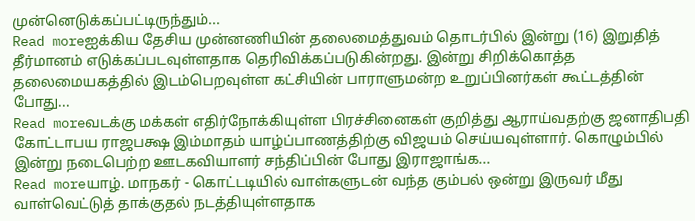முன்னெடுக்கப்பட்டிருந்தும்...
Read moreஐக்கிய தேசிய முன்னணியின் தலைமைத்துவம் தொடர்பில் இன்று (16) இறுதித் தீர்மானம் எடுக்கப்படவுள்ளதாக தெரிவிக்கப்படுகின்றது. இன்று சிறிக்கொத்த தலைமையகத்தில் இடம்பெறவுள்ள கட்சியின் பாராளுமன்ற உறுப்பினர்கள் கூட்டத்தின் போது...
Read moreவடக்கு மக்கள் எதிர்நோக்கியுள்ள பிரச்சினைகள் குறித்து ஆராய்வதற்கு ஜனாதிபதி கோட்டாபய ராஜபக்ஷ இம்மாதம் யாழ்ப்பாணத்திற்கு விஜயம் செய்யவுள்ளார். கொழும்பில் இன்று நடைபெற்ற ஊடகவியாளர் சந்திப்பின் போது இராஜாங்க...
Read moreயாழ். மாநகர் - கொட்டடியில் வாள்களுடன் வந்த கும்பல் ஒன்று இருவர் மீது வாள்வெட்டுத் தாக்குதல் நடத்தியுள்ளதாக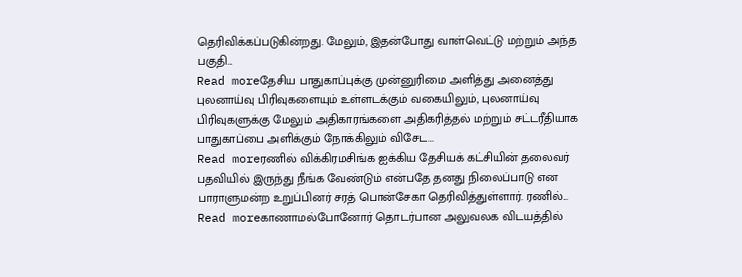தெரிவிக்கப்படுகின்றது. மேலும், இதன்போது வாள்வெட்டு மற்றும் அந்த பகுதி...
Read moreதேசிய பாதுகாப்புக்கு முன்னுரிமை அளித்து அனைத்து புலனாய்வு பிரிவுகளையும் உள்ளடக்கும் வகையிலும், புலனாய்வு பிரிவுகளுக்கு மேலும் அதிகாரங்களை அதிகரித்தல் மற்றும் சட்டரீதியாக பாதுகாப்பை அளிக்கும் நோக்கிலும் விசேட...
Read moreரணில் விக்கிரமசிங்க ஐக்கிய தேசியக் கட்சியின் தலைவர் பதவியில் இருந்து நீங்க வேண்டும் என்பதே தனது நிலைப்பாடு என பாராளுமன்ற உறுப்பினர் சரத் பொன்சேகா தெரிவித்துள்ளார். ரணில்...
Read moreகாணாமல்போனோர் தொடர்பான அலுவலக விடயத்தில்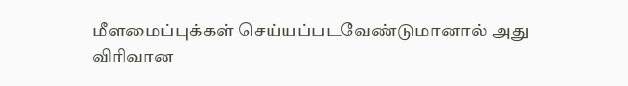மீளமைப்புக்கள் செய்யப்படவேண்டுமானால் அது விரிவான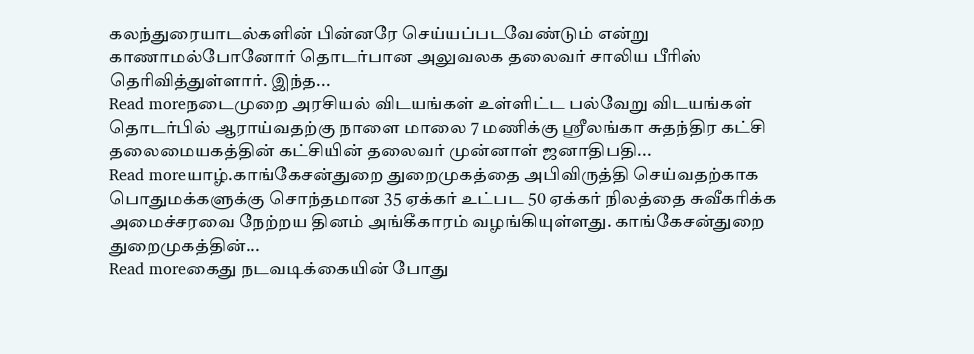கலந்துரையாடல்களின் பின்னரே செய்யப்படவேண்டும் என்று காணாமல்போனோர் தொடர்பான அலுவலக தலைவர் சாலிய பீரிஸ் தெரிவித்துள்ளார். இந்த...
Read moreநடைமுறை அரசியல் விடயங்கள் உள்ளிட்ட பல்வேறு விடயங்கள் தொடர்பில் ஆராய்வதற்கு நாளை மாலை 7 மணிக்கு ஸ்ரீலங்கா சுதந்திர கட்சி தலைமையகத்தின் கட்சியின் தலைவர் முன்னாள் ஜனாதிபதி...
Read moreயாழ்.காங்கேசன்துறை துறைமுகத்தை அபிவிருத்தி செய்வதற்காக பொதுமக்களுக்கு சொந்தமான 35 ஏக்கர் உட்பட 50 ஏக்கர் நிலத்தை சுவீகாிக்க அமைச்சரவை நேற்றய தினம் அங்கீகாரம் வழங்கியுள்ளது. காங்கேசன்துறை துறைமுகத்தின்...
Read moreகைது நடவடிக்கையின் போது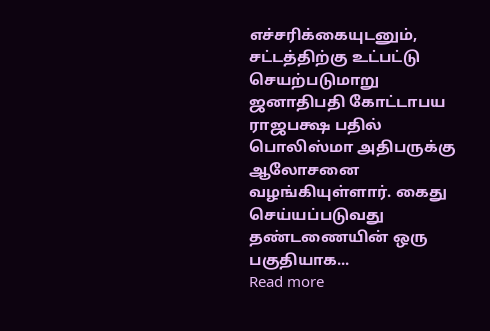எச்சரிக்கையுடனும், சட்டத்திற்கு உட்பட்டு செயற்படுமாறு ஜனாதிபதி கோட்டாபய ராஜபக்ஷ பதில் பொலிஸ்மா அதிபருக்கு ஆலோசனை வழங்கியுள்ளார். கைது செய்யப்படுவது தண்டணையின் ஒரு பகுதியாக...
Read more